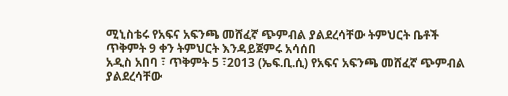ሚኒስቴሩ የአፍና አፍንጫ መሸፈኛ ጭምብል ያልደረሳቸው ትምህርት ቤቶች ጥቅምት 9 ቀን ትምህርት እንዳይጀምሩ አሳሰበ
አዲስ አበባ ፣ ጥቅምት 5 ፣2013 (ኤፍ.ቢ.ሲ) የአፍና አፍንጫ መሸፈኛ ጭምብል ያልደረሳቸው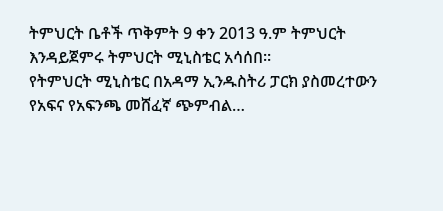ትምህርት ቤቶች ጥቅምት 9 ቀን 2013 ዓ.ም ትምህርት እንዳይጀምሩ ትምህርት ሚኒስቴር አሳሰበ።
የትምህርት ሚኒስቴር በአዳማ ኢንዱስትሪ ፓርክ ያስመረተውን የአፍና የአፍንጫ መሸፈኛ ጭምብል…